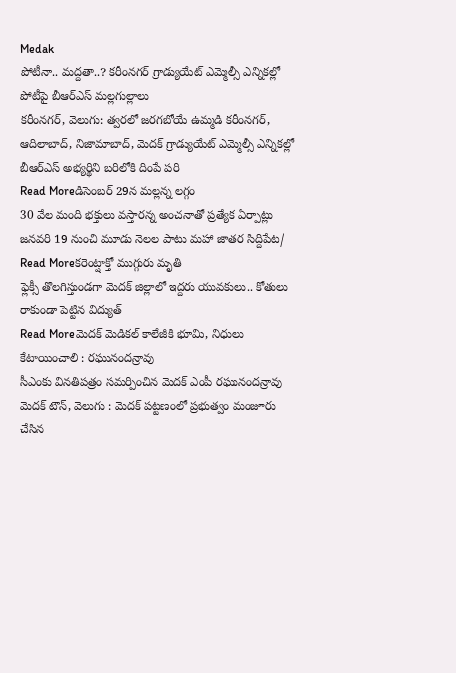Medak
పోటీనా.. మద్దతా..? కరీంనగర్ గ్రాడ్యుయేట్ ఎమ్మెల్సీ ఎన్నికల్లో పోటీపై బీఆర్ఎస్ మల్లగుల్లాలు
కరీంనగర్, వెలుగు: త్వరలో జరగబోయే ఉమ్మడి కరీంనగర్, ఆదిలాబాద్, నిజామాబాద్, మెదక్ గ్రాడ్యుయేట్ ఎమ్మెల్సీ ఎన్నికల్లో బీఆర్ఎస్ అభ్యర్థిని బరిలోకి దింపే పరి
Read Moreడిసెంబర్ 29న మల్లన్న లగ్గం
30 వేల మంది భక్తులు వస్తారన్న అంచనాతో ప్రత్యేక ఏర్పాట్లు జనవరి 19 నుంచి మూడు నెలల పాటు మహా జాతర సిద్దిపేట/
Read Moreకరెంట్షాక్తో ముగ్గురు మృతి
ఫ్లెక్సీ తొలగిస్తుండగా మెదక్ జిల్లాలో ఇద్దరు యువకులు.. కోతులు రాకుండా పెట్టిన విద్యుత్
Read Moreమెదక్ మెడికల్ కాలేజీకి భూమి, నిధులు కేటాయించాలి : రఘునందన్రావు
సీఎంకు వినతిపత్రం సమర్పించిన మెదక్ ఎంపీ రఘునందన్రావు మెదక్ టౌన్, వెలుగు : మెదక్ పట్టణంలో ప్రభుత్వం మంజూరు చేసిన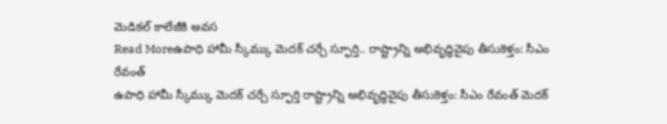మెడికల్ కాలేజీకి అవస
Read Moreఉపాధి హామీ స్కీమ్కు మెదక్ చర్చే స్ఫూర్తి.. రాష్ట్రాన్ని అభివృద్ధివైపు తీసుకెళ్తం: సీఎం రేవంత్
ఉపాధి హామీ స్కీమ్కు మెదక్ చర్చే స్ఫూర్తి రాష్ట్రాన్ని అభివృద్ధివైపు తీసుకెళ్తం: సీఎం రేవంత్ మెదక్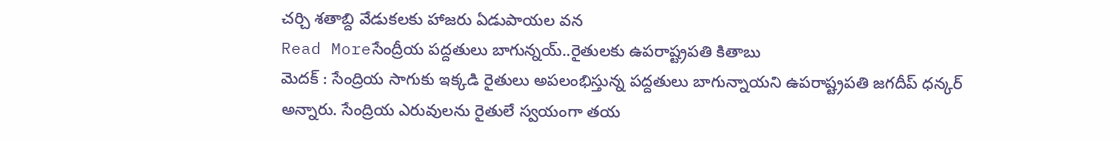చర్చి శతాబ్ది వేడుకలకు హాజరు ఏడుపాయల వన
Read Moreసేంద్రీయ పద్దతులు బాగున్నయ్..రైతులకు ఉపరాష్ట్రపతి కితాబు
మెదక్ : సేంద్రియ సాగుకు ఇక్కడి రైతులు అపలంభిస్తున్న పద్దతులు బాగున్నాయని ఉపరాష్ట్రపతి జగదీప్ ధన్కర్ అన్నారు. సేంద్రియ ఎరువులను రైతులే స్వయంగా తయ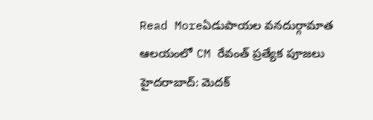Read Moreఏడుపాయల వనదుర్గామాత ఆలయంలో CM రేవంత్ ప్రత్యేక పూజలు
హైదరాబాద్: మెదక్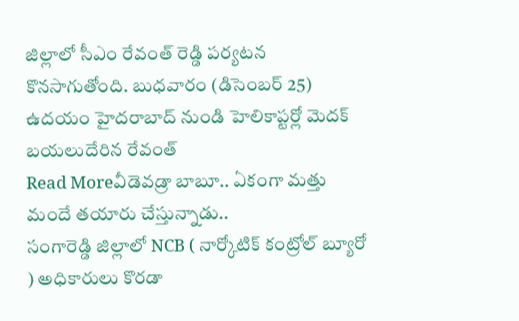జిల్లాలో సీఎం రేవంత్ రెడ్డి పర్యటన కొనసాగుతోంది. బుధవారం (డిసెంబర్ 25) ఉదయం హైదరాబాద్ నుండి హెలికాప్టర్లో మెదక్ బయలుదేరిన రేవంత్
Read Moreవీడెవడ్రా బాబూ.. ఏకంగా మత్తు మందే తయారు చేస్తున్నాడు..
సంగారెడ్డి జిల్లాలో NCB ( నార్కోటిక్ కంట్రోల్ బ్యూరో ) అధికారులు కొరడా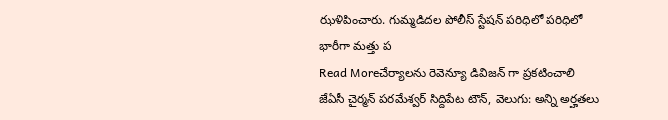ఝళిపించారు. గుమ్మడిదల పోలీస్ స్టేషన్ పరిధిలో పరిధిలో భారీగా మత్తు ప
Read Moreచేర్యాలను రెవెన్యూ డివిజన్ గా ప్రకటించాలి
జేఏసీ చైర్మన్ పరమేశ్వర్ సిద్దిపేట టౌన్, వెలుగు: అన్ని అర్హతలు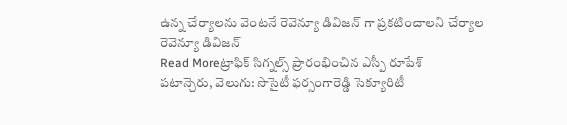ఉన్న చేర్యాలను వెంటనే రెవెన్యూ డివిజన్ గా ప్రకటించాలని చేర్యాల రెవెన్యూ డివిజన్
Read Moreట్రాఫిక్ సిగ్నల్స్ ప్రారంభించిన ఎస్పీ రూపేశ్
పటాన్చెరు, వెలుగు: సొసైటీ ఫర్సంగారెడ్డి సెక్యూరిటీ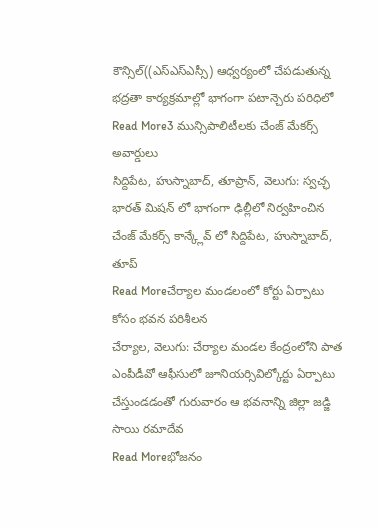కౌన్సిల్((ఎస్ఎస్ఎస్సీ) ఆధ్వర్యంలో చేపడుతున్న భద్రతా కార్యక్రమాల్లో భాగంగా పటాన్చెరు పరిధిలో
Read More3 మున్సిపాలిటీలకు చేంజ్ మేకర్స్ అవార్డులు
సిద్దిపేట, హుస్నాబాద్, తూప్రాన్, వెలుగు: స్వచ్ఛ భారత్ మిషన్ లో భాగంగా ఢిల్లీలో నిర్వహించిన చేంజ్ మేకర్స్ కాన్క్లేవ్ లో సిద్దిపేట, హుస్నాబాద్, తూప్
Read Moreచేర్యాల మండలంలో కోర్టు ఏర్పాటు కోసం భవన పరిశీలన
చేర్యాల, వెలుగు: చేర్యాల మండల కేంద్రంలోని పాత ఎంపీడీవో ఆఫీసులో జూనియర్సివిల్కోర్టు ఏర్పాటు చేస్తుండడంతో గురువారం ఆ భవనాన్ని జిల్లా జడ్జి సాయి రమాదేవ
Read Moreభోజనం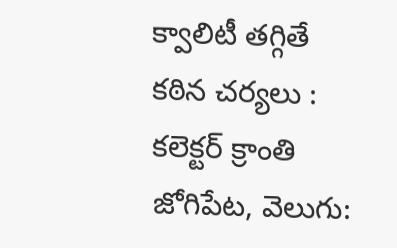క్వాలిటీ తగ్గితే కఠిన చర్యలు : కలెక్టర్ క్రాంతి
జోగిపేట, వెలుగు: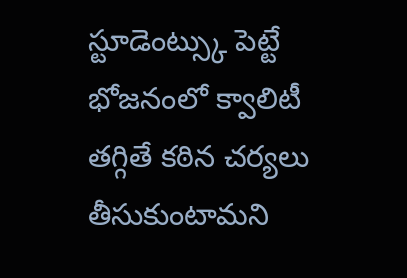స్టూడెంట్స్కు పెట్టే భోజనంలో క్వాలిటీ తగ్గితే కఠిన చర్యలు తీసుకుంటామని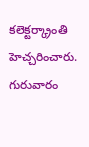కలెక్టర్క్రాంతి హెచ్చరించారు. గురువారం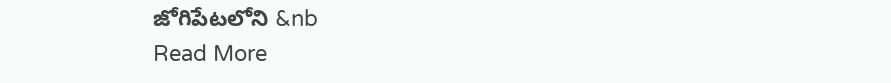జోగిపేటలోని &nb
Read More